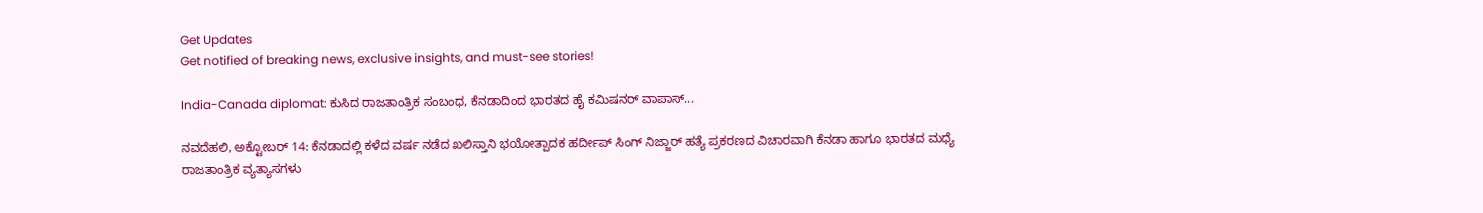Get Updates
Get notified of breaking news, exclusive insights, and must-see stories!

India-Canada diplomat: ಕುಸಿದ ರಾಜತಾಂತ್ರಿಕ ಸಂಬಂಧ, ಕೆನಡಾದಿಂದ ಭಾರತದ ಹೈ ಕಮಿಷನರ್ ವಾಪಾಸ್...

ನವದೆಹಲಿ, ಅಕ್ಟೋಬರ್ 14: ಕೆನಡಾದಲ್ಲಿ ಕಳೆದ ವರ್ಷ ನಡೆದ ಖಲಿಸ್ತಾನಿ ಭಯೋತ್ಪಾದಕ ಹರ್ದೀಪ್ ಸಿಂಗ್ ನಿಜ್ಜಾರ್ ಹತ್ಯೆ ಪ್ರಕರಣದ ವಿಚಾರವಾಗಿ ಕೆನಡಾ ಹಾಗೂ ಭಾರತದ ಮಧ್ಯೆ ರಾಜತಾಂತ್ರಿಕ ವ್ಯತ್ಯಾಸಗಳು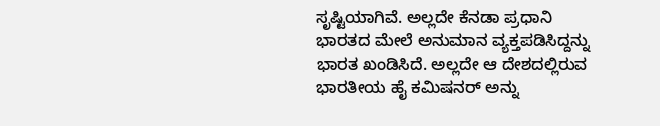ಸೃಷ್ಟಿಯಾಗಿವೆ. ಅಲ್ಲದೇ ಕೆನಡಾ ಪ್ರಧಾನಿ ಭಾರತದ ಮೇಲೆ ಅನುಮಾನ ವ್ಯಕ್ತಪಡಿಸಿದ್ದನ್ನು ಭಾರತ ಖಂಡಿಸಿದೆ. ಅಲ್ಲದೇ ಆ ದೇಶದಲ್ಲಿರುವ ಭಾರತೀಯ ಹೈ ಕಮಿಷನರ್ ಅನ್ನು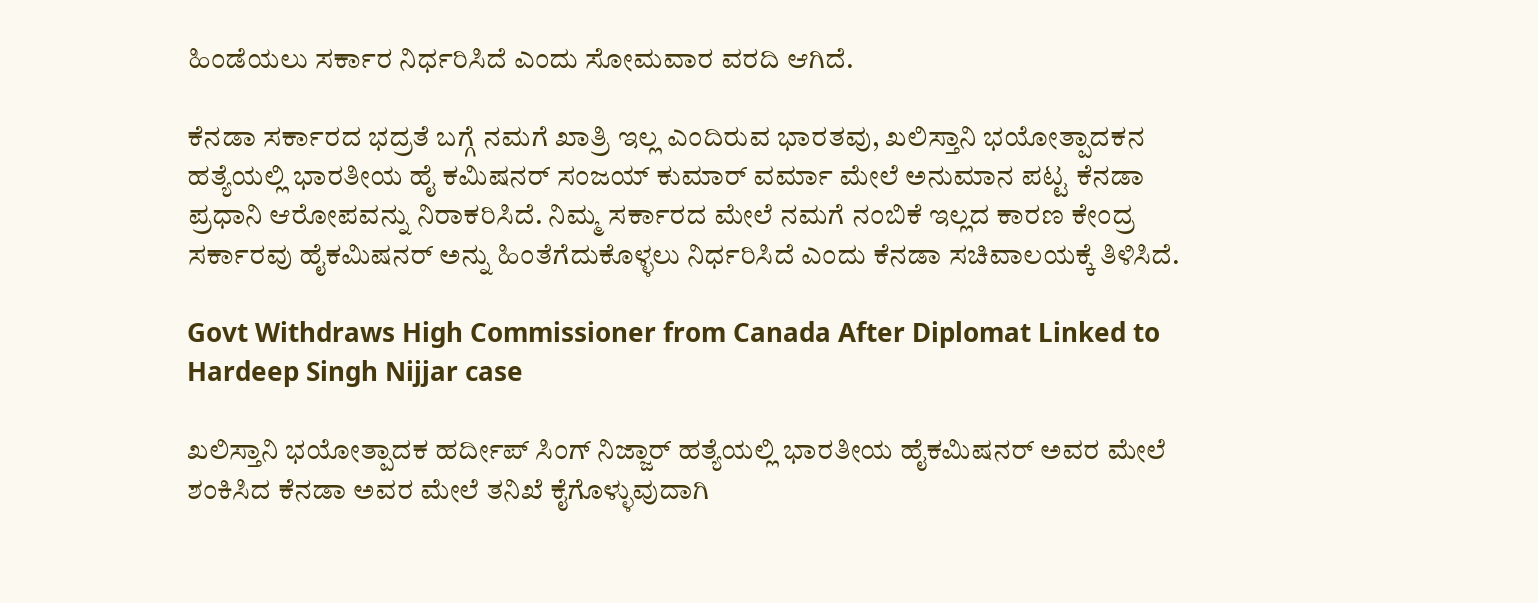ಹಿಂಡೆಯಲು ಸರ್ಕಾರ ನಿರ್ಧರಿಸಿದೆ ಎಂದು ಸೋಮವಾರ ವರದಿ ಆಗಿದೆ.

ಕೆನಡಾ ಸರ್ಕಾರದ ಭದ್ರತೆ ಬಗ್ಗೆ ನಮಗೆ ಖಾತ್ರಿ ಇಲ್ಲ ಎಂದಿರುವ ಭಾರತವು, ಖಲಿಸ್ತಾನಿ ಭಯೋತ್ಪಾದಕನ ಹತ್ಯೆಯಲ್ಲಿ ಭಾರತೀಯ ಹೈ ಕಮಿಷನರ್ ಸಂಜಯ್ ಕುಮಾರ್ ವರ್ಮಾ ಮೇಲೆ ಅನುಮಾನ ಪಟ್ಟ ಕೆನಡಾ ಪ್ರಧಾನಿ ಆರೋಪವನ್ನು ನಿರಾಕರಿಸಿದೆ. ನಿಮ್ಮ ಸರ್ಕಾರದ ಮೇಲೆ ನಮಗೆ ನಂಬಿಕೆ ಇಲ್ಲದ ಕಾರಣ ಕೇಂದ್ರ ಸರ್ಕಾರವು ಹೈಕಮಿಷನರ್ ಅನ್ನು ಹಿಂತೆಗೆದುಕೊಳ್ಳಲು ನಿರ್ಧರಿಸಿದೆ ಎಂದು ಕೆನಡಾ ಸಚಿವಾಲಯಕ್ಕೆ ತಿಳಿಸಿದೆ.

Govt Withdraws High Commissioner from Canada After Diplomat Linked to Hardeep Singh Nijjar case

ಖಲಿಸ್ತಾನಿ ಭಯೋತ್ಪಾದಕ ಹರ್ದೀಪ್ ಸಿಂಗ್ ನಿಜ್ಜಾರ್ ಹತ್ಯೆಯಲ್ಲಿ ಭಾರತೀಯ ಹೈಕಮಿಷನರ್ ಅವರ ಮೇಲೆ ಶಂಕಿಸಿದ ಕೆನಡಾ ಅವರ ಮೇಲೆ ತನಿಖೆ ಕೈಗೊಳ್ಳುವುದಾಗಿ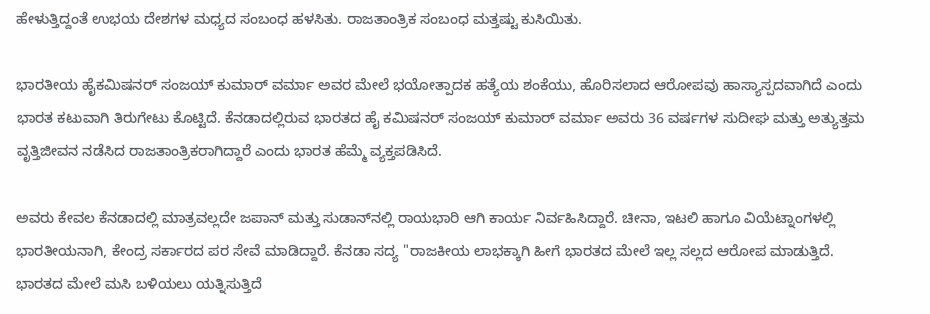ಹೇಳುತ್ತಿದ್ದಂತೆ ಉಭಯ ದೇಶಗಳ ಮಧ್ಯದ ಸಂಬಂಧ ಹಳಸಿತು. ರಾಜತಾಂತ್ರಿಕ ಸಂಬಂಧ ಮತ್ತಷ್ಟು ಕುಸಿಯಿತು.

ಭಾರತೀಯ ಹೈಕಮಿಷನರ್ ಸಂಜಯ್ ಕುಮಾರ್ ವರ್ಮಾ ಅವರ ಮೇಲೆ ಭಯೋತ್ಪಾದಕ ಹತ್ಯೆಯ ಶಂಕೆಯು, ಹೊರಿಸಲಾದ ಆರೋಪವು ಹಾಸ್ಯಾಸ್ಪದವಾಗಿದೆ ಎಂದು ಭಾರತ ಕಟುವಾಗಿ ತಿರುಗೇಟು ಕೊಟ್ಟಿದೆ. ಕೆನಡಾದಲ್ಲಿರುವ ಭಾರತದ ಹೈ ಕಮಿಷನರ್ ಸಂಜಯ್ ಕುಮಾರ್ ವರ್ಮಾ ಅವರು 36 ವರ್ಷಗಳ ಸುದೀಘ ಮತ್ತು ಅತ್ಯುತ್ತಮ ವೃತ್ತಿಜೀವನ ನಡೆಸಿದ ರಾಜತಾಂತ್ರಿಕರಾಗಿದ್ದಾರೆ ಎಂದು ಭಾರತ ಹೆಮ್ಮೆ ವ್ಯಕ್ತಪಡಿಸಿದೆ.

ಅವರು ಕೇವಲ ಕೆನಡಾದಲ್ಲಿ ಮಾತ್ರವಲ್ಲದೇ ಜಪಾನ್ ಮತ್ತು ಸುಡಾನ್‌ನಲ್ಲಿ ರಾಯಭಾರಿ ಆಗಿ ಕಾರ್ಯ ನಿರ್ವಹಿಸಿದ್ದಾರೆ. ಚೀನಾ, ಇಟಲಿ ಹಾಗೂ ವಿಯೆಟ್ನಾಂಗಳಲ್ಲಿ ಭಾರತೀಯನಾಗಿ, ಕೇಂದ್ರ ಸರ್ಕಾರದ ಪರ ಸೇವೆ ಮಾಡಿದ್ದಾರೆ. ಕೆನಡಾ ಸದ್ಯ "ರಾಜಕೀಯ ಲಾಭಕ್ಕಾಗಿ ಹೀಗೆ ಭಾರತದ ಮೇಲೆ ಇಲ್ಲ ಸಲ್ಲದ ಆರೋಪ ಮಾಡುತ್ತಿದೆ. ಭಾರತದ ಮೇಲೆ ಮಸಿ ಬಳಿಯಲು ಯತ್ನಿಸುತ್ತಿದೆ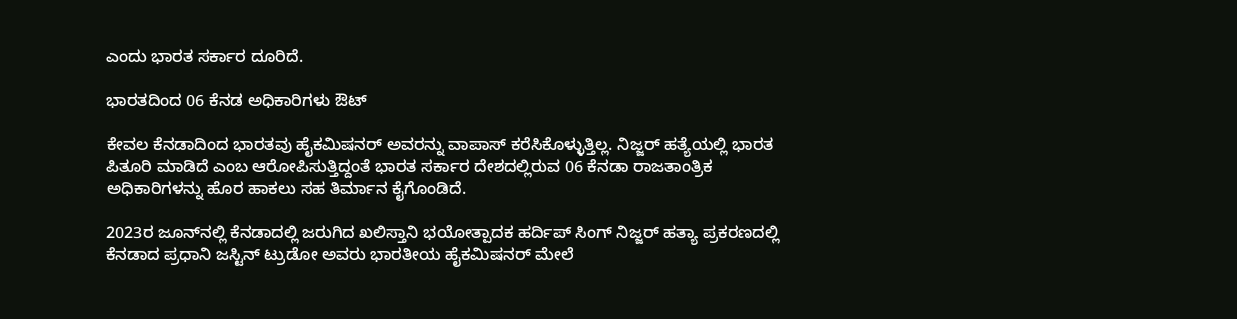ಎಂದು ಭಾರತ ಸರ್ಕಾರ ದೂರಿದೆ.

ಭಾರತದಿಂದ 06 ಕೆನಡ ಅಧಿಕಾರಿಗಳು ಔಟ್

ಕೇವಲ ಕೆನಡಾದಿಂದ ಭಾರತವು ಹೈಕಮಿಷನರ್ ಅವರನ್ನು ವಾಪಾಸ್ ಕರೆಸಿಕೊಳ್ಳುತ್ತಿಲ್ಲ. ನಿಜ್ಜರ್ ಹತ್ಯೆಯಲ್ಲಿ ಭಾರತ ಪಿತೂರಿ ಮಾಡಿದೆ ಎಂಬ ಆರೋಪಿಸುತ್ತಿದ್ದಂತೆ ಭಾರತ ಸರ್ಕಾರ ದೇಶದಲ್ಲಿರುವ 06 ಕೆನಡಾ ರಾಜತಾಂತ್ರಿಕ ಅಧಿಕಾರಿಗಳನ್ನು ಹೊರ ಹಾಕಲು ಸಹ ತಿರ್ಮಾನ ಕೈಗೊಂಡಿದೆ.

2023ರ ಜೂನ್‌ನಲ್ಲಿ ಕೆನಡಾದಲ್ಲಿ ಜರುಗಿದ ಖಲಿಸ್ತಾನಿ ಭಯೋತ್ಪಾದಕ ಹರ್ದಿಪ್ ಸಿಂಗ್ ನಿಜ್ಜರ್ ಹತ್ಯಾ ಪ್ರಕರಣದಲ್ಲಿ ಕೆನಡಾದ ಪ್ರಧಾನಿ ಜಸ್ಟಿನ್ ಟ್ರುಡೋ ಅವರು ಭಾರತೀಯ ಹೈಕಮಿಷನರ್ ಮೇಲೆ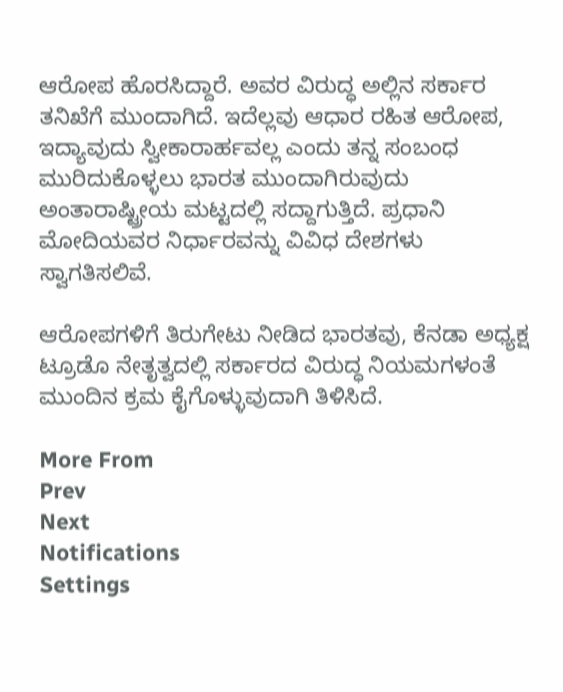ಆರೋಪ ಹೊರಸಿದ್ದಾರೆ. ಅವರ ವಿರುದ್ಧ ಅಲ್ಲಿನ ಸರ್ಕಾರ ತನಿಖೆಗೆ ಮುಂದಾಗಿದೆ. ಇದೆಲ್ಲವು ಆಧಾರ ರಹಿತ ಆರೋಪ, ಇದ್ಯಾವುದು ಸ್ವೀಕಾರಾರ್ಹವಲ್ಲ ಎಂದು ತನ್ನ ಸಂಬಂಧ ಮುರಿದುಕೊಳ್ಳಲು ಭಾರತ ಮುಂದಾಗಿರುವುದು ಅಂತಾರಾಷ್ಟ್ರೀಯ ಮಟ್ಟದಲ್ಲಿ ಸದ್ದಾಗುತ್ತಿದೆ. ಪ್ರಧಾನಿ ಮೋದಿಯವರ ನಿರ್ಧಾರವನ್ನು ವಿವಿಧ ದೇಶಗಳು ಸ್ವಾಗತಿಸಲಿವೆ.

ಆರೋಪಗಳಿಗೆ ತಿರುಗೇಟು ನೀಡಿದ ಭಾರತವು, ಕೆನಡಾ ಅಧ್ಯಕ್ಷ ಟ್ರೂಡೊ ನೇತೃತ್ವದಲ್ಲಿ ಸರ್ಕಾರದ ವಿರುದ್ಧ ನಿಯಮಗಳಂತೆ ಮುಂದಿನ ಕ್ರಮ ಕೈಗೊಳ್ಳುವುದಾಗಿ ತಿಳಿಸಿದೆ.

More From
Prev
Next
Notifications
Settings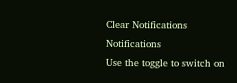Clear Notifications
Notifications
Use the toggle to switch on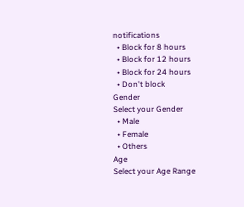notifications
  • Block for 8 hours
  • Block for 12 hours
  • Block for 24 hours
  • Don't block
Gender
Select your Gender
  • Male
  • Female
  • Others
Age
Select your Age Range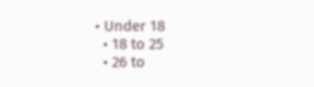• Under 18
  • 18 to 25
  • 26 to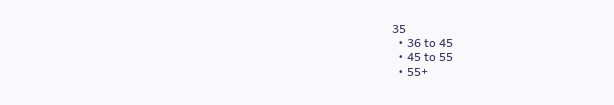35
  • 36 to 45
  • 45 to 55
  • 55+